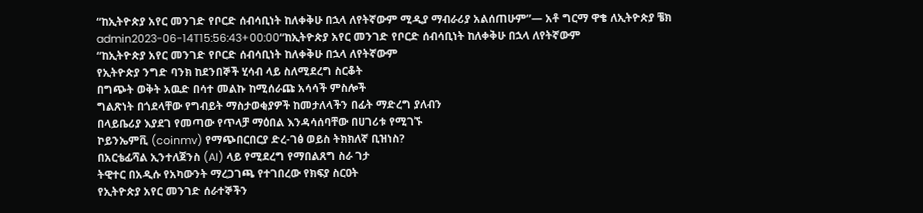“ከኢትዮጵያ አየር መንገድ የቦርድ ሰብሳቢነት ከለቀቅሁ በኋላ ለየትኛውም ሚዲያ ማብራሪያ አልሰጠሁም”— አቶ ግርማ ዋቄ ለኢትዮጵያ ቼክ
admin2023-06-14T15:56:43+00:00“ከኢትዮጵያ አየር መንገድ የቦርድ ሰብሳቢነት ከለቀቅሁ በኋላ ለየትኛውም
“ከኢትዮጵያ አየር መንገድ የቦርድ ሰብሳቢነት ከለቀቅሁ በኋላ ለየትኛውም
የኢትዮጵያ ንግድ ባንክ ከደንበኞች ሂሳብ ላይ ስለሚደረግ ስርቆት
በግጭት ወቅት አዉድ በሳተ መልኩ ከሚሰራጩ አሳሳች ምስሎች
ግልጽነት በጎደላቸው የግብይት ማስታወቂያዎች ከመታለላችን በፊት ማድረግ ያለብን
በላይቤሪያ እያደገ የመጣው የጥላቻ ማዕበል እንዳሳሰባቸው በሀገሪቱ የሚገኙ
ኮይንኤምቪ (coinmv) የማጭበርበርያ ድረ-ገፅ ወይስ ትክክለኛ ቢዝነስ?
በአርቴፊሻል ኢንተለጀንስ (AI) ላይ የሚደረግ የማበልጸግ ስራ ገታ
ትዊተር በአዲሱ የአካውንት ማረጋገጫ የተገበረው የክፍያ ስርዐት
የኢትዮጵያ አየር መንገድ ሰራተኞችን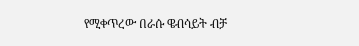የሚቀጥረው በራሱ ዌብሳይት ብቻ